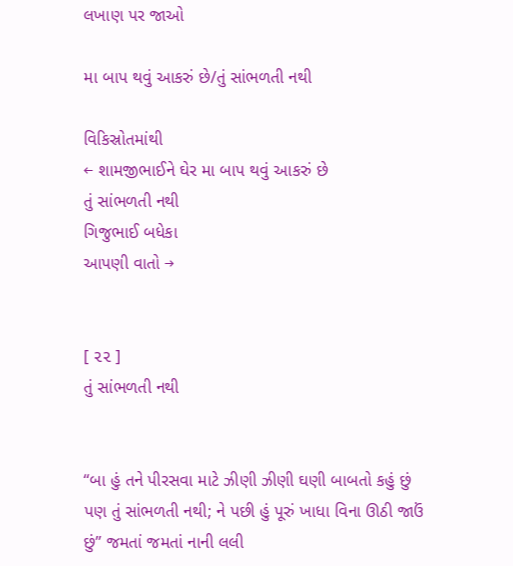લખાણ પર જાઓ

મા બાપ થવું આકરું છે/તું સાંભળતી નથી

વિકિસ્રોતમાંથી
← શામજીભાઈને ઘેર મા બાપ થવું આકરું છે
તું સાંભળતી નથી
ગિજુભાઈ બધેકા
આપણી વાતો →


[ ૨૨ ]
તું સાંભળતી નથી


“બા હું તને પીરસવા માટે ઝીણી ઝીણી ઘણી બાબતો કહું છું પણ તું સાંભળતી નથી; ને પછી હું પૂરું ખાધા વિના ઊઠી જાઉં છું” જમતાં જમતાં નાની લલી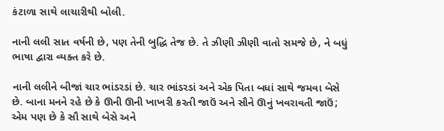કંટાળા સાથે લાચારીથી બોલી.

નાની લલી સાત વર્ષની છે, પણ તેની બુદ્ધિ તેજ છે. તે ઝીણી ઝીણી વાતો સમજે છે, ને બધું ભાષા દ્વારા વ્યક્ત કરે છે.

નાની લલીને બીજાં ચાર ભાંડરડાં છે. ચાર ભાંડરડાં અને એક પિતા બધાં સાથે જમવા બેસે છે. બાના મનને રહે છે કે ઊની ઊની ખાખરી કરતી જાઉં અને સૌને ઊનું ખવરાવતી જાઉં; એમ પણ છે કે સૌ સાથે બેસે અને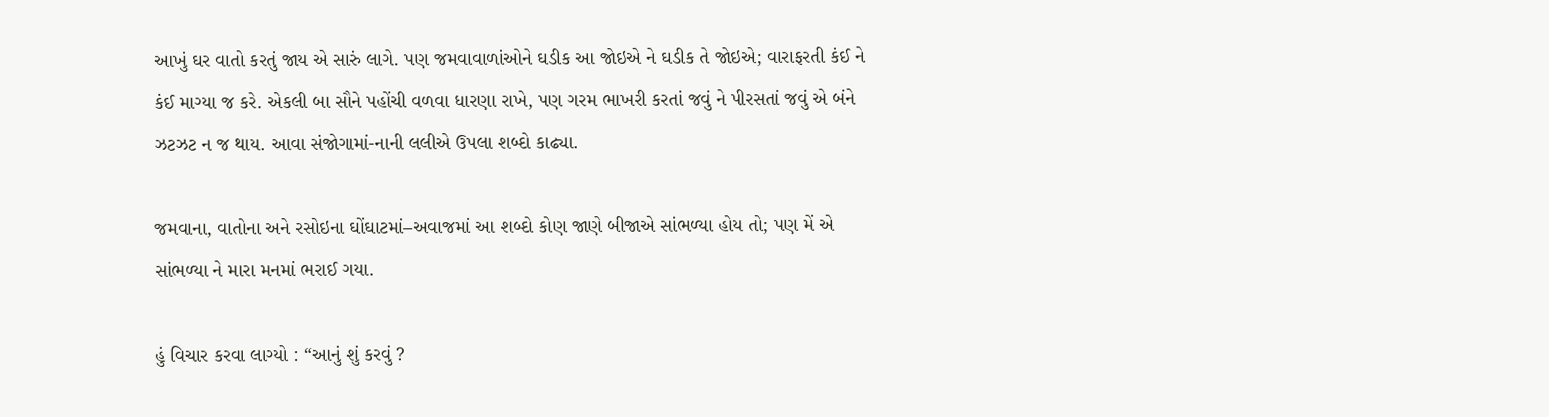આખું ઘર વાતો કરતું જાય એ સારું લાગે. પણ જમવાવાળાંઓને ઘડીક આ જોઇએ ને ઘડીક તે જોઇએ; વારાફરતી કંઈ ને કંઈ માગ્યા જ કરે. એકલી બા સૌને પહોંચી વળવા ધારણા રાખે, પણ ગરમ ભાખરી કરતાં જવું ને પીરસતાં જવું એ બંને ઝટઝટ ન જ થાય. આવા સંજોગામાં-નાની લલીએ ઉપલા શબ્દો કાઢ્યા.

જમવાના, વાતોના અને રસોઇના ઘોંઘાટમાં–અવાજમાં આ શબ્દો કોણ જાણે બીજાએ સાંભળ્યા હોય તો; પણ મેં એ સાંભળ્યા ને મારા મનમાં ભરાઈ ગયા.

હું વિચાર કરવા લાગ્યો : “આનું શું કરવું ?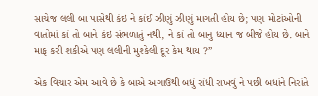સાચેજ લલી બા પાસેથી કંઇ ને કાંઈ ઝીણું ઝીણું માગતી હોય છે; પણ મોટાંઓની વાતોમાં કાં તો બાને કંઇ સંભળાતું નથી, ને કાં તો બાનુ ધ્યાન જ બીજે હોય છે. બાને માફ કરી શકીએ પણ લલીની મુશ્કેલી દૂર કેમ થાય ?”

એક વિચાર એમ આવે છે કે બાએ અગાઉથી બધું રાંધી રાખવું ને પછી બધાંને નિરાંતે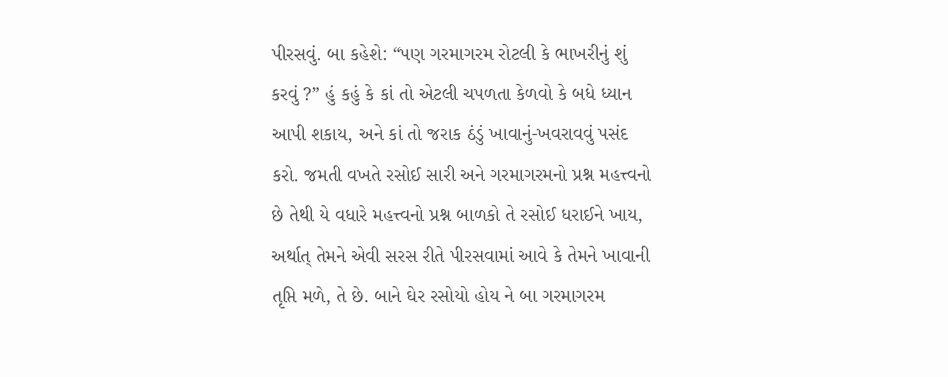પીરસવું. બા કહેશે: “પણ ગરમાગરમ રોટલી કે ભાખરીનું શું કરવું ?” હું કહું કે કાં તો એટલી ચપળતા કેળવો કે બધે ધ્યાન આપી શકાય, અને કાં તો જરાક ઠંડું ખાવાનું-ખવરાવવું પસંદ કરો. જમતી વખતે રસોઈ સારી અને ગરમાગરમનો પ્રશ્ન મહત્ત્વનો છે તેથી યે વધારે મહત્ત્વનો પ્રશ્ન બાળકો તે રસોઈ ધરાઈને ખાય, અર્થાત્‌ તેમને એવી સરસ રીતે પીરસવામાં આવે કે તેમને ખાવાની તૃપ્તિ મળે, તે છે. બાને ઘેર રસોયો હોય ને બા ગરમાગરમ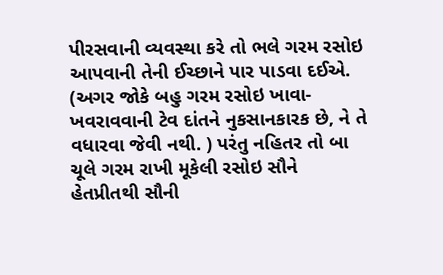પીરસવાની વ્યવસ્થા કરે તો ભલે ગરમ રસોઇ આપવાની તેની ઈચ્છાને પાર પાડવા દઈએ. (અગર જોકે બહુ ગરમ રસોઇ ખાવા-ખવરાવવાની ટેવ દાંતને નુકસાનકારક છે, ને તે વધારવા જેવી નથી. ) પરંતુ નહિતર તો બા ચૂલે ગરમ રાખી મૂકેલી રસોઇ સૌને હેતપ્રીતથી સૌની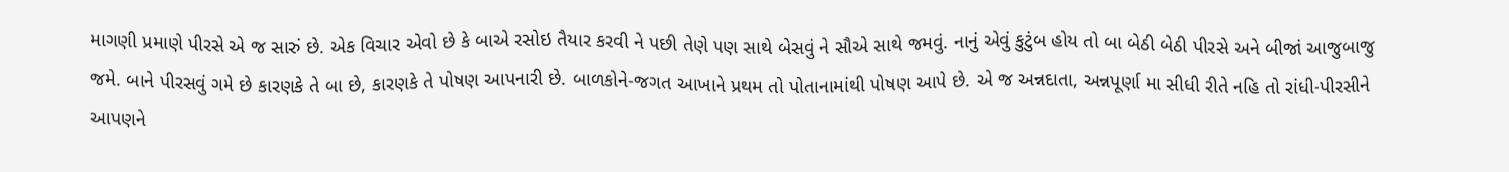માગણી પ્રમાણે પીરસે એ જ સારું છે. એક વિચાર એવો છે કે બાએ રસોઇ તૈયાર કરવી ને પછી તેણે પણ સાથે બેસવું ને સૌએ સાથે જમવું. નાનું એવું કુટુંબ હોય તો બા બેઠી બેઠી પીરસે અને બીજાં આજુબાજુ જમે. બાને પીરસવું ગમે છે કારણકે તે બા છે, કારણકે તે પોષણ આપનારી છે. બાળકોને-જગત આખાને પ્રથમ તો પોતાનામાંથી પોષણ આપે છે. એ જ અન્નદાતા, અન્નપૂર્ણા મા સીધી રીતે નહિ તો રાંધી-પીરસીને આપણને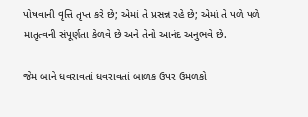પોષવાની વૃત્તિ તૃપ્ત કરે છે; એમાં તે પ્રસન્ન રહે છે; એમાં તે પળે પળે માતૃત્વની સંપૂર્ણતા કેળવે છે અને તેનો આનંદ અનુભવે છે.

જેમ બાને ધવરાવતાં ધવરાવતાં બાળક ઉપર ઉમળકો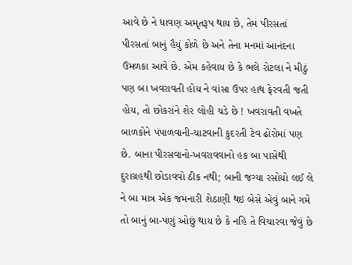આવે છે ને ધાવણ અમૃતરૂપ થાય છે, તેમ પીરસતાં પીરસતાં બાનું હૈયું કોળે છે અને તેના મનમાં આનંદના ઉમળકા આવે છે. એમ કહેવાય છે કે ભલે રોટલા ને મીઠું પણ બા ખવરાવતી હોય ને વાંસા ઉપર હાથ ફેરવતી જતી હોય, તો છોકરાંને શેર લોહી ચડે છે ! ખવરાવતી વખતે બાળકોને પંપાળવાની-ચાટવાની કુદરતી ટેવ ઢોરોમાં પણ છે. બાના પીરસવાનો-ખવરાવવાનો હક બા પાસેથી દુરાગ્રહથી છોડાવવો ઠીક નથી; બાની જગ્યા રસોયો લઈ લે ને બા માત્ર એક જમનારી શેઠાણી થઇ બેસે એવું બાને ગમે તો બાનું બા-પણું ઓછું થાય છે કે નહિ તે વિચારવા જેવું છે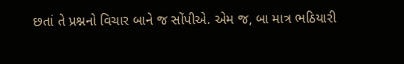છતાં તે પ્રશ્નનો વિચાર બાને જ સોંપીએ. એમ જ, બા માત્ર ભઠિયારી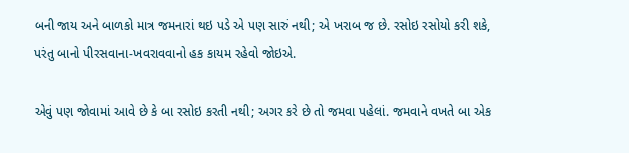બની જાય અને બાળકો માત્ર જમનારાં થઇ પડે એ પણ સારું નથી; એ ખરાબ જ છે. રસોઇ રસોયો કરી શકે, પરંતુ બાનો પીરસવાના-ખવરાવવાનો હક કાયમ રહેવો જોઇએ.

એવું પણ જોવામાં આવે છે કે બા રસોઇ કરતી નથી; અગર કરે છે તો જમવા પહેલાં. જમવાને વખતે બા એક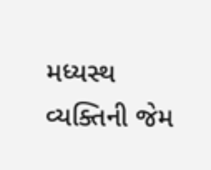મધ્યસ્થ વ્યક્તિની જેમ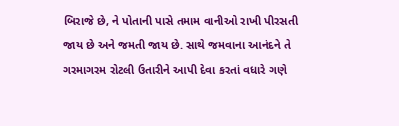બિરાજે છે, ને પોતાની પાસે તમામ વાનીઓ રાખી પીરસતી જાય છે અને જમતી જાય છે. સાથે જમવાના આનંદને તે ગરમાગરમ રોટલી ઉતારીને આપી દેવા કરતાં વધારે ગણે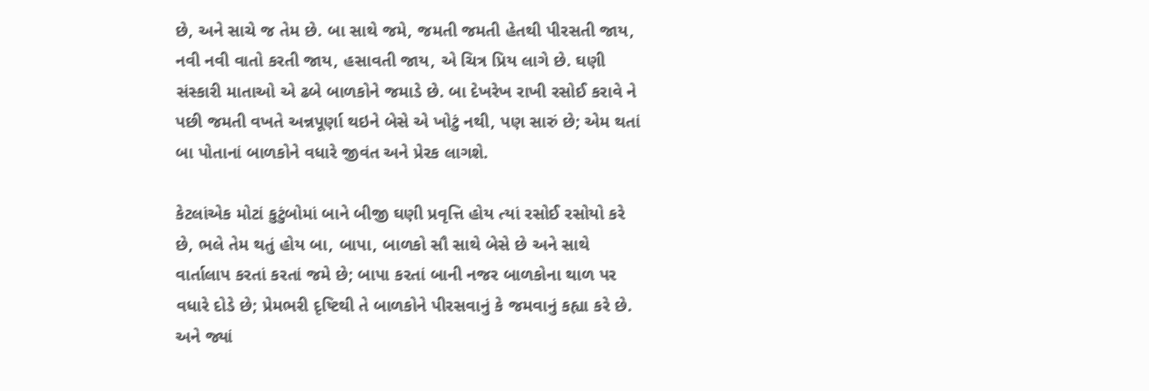છે, અને સાચે જ તેમ છે. બા સાથે જમે, જમતી જમતી હેતથી પીરસતી જાય, નવી નવી વાતો કરતી જાય, હસાવતી જાય, એ ચિત્ર પ્રિય લાગે છે. ઘણી સંસ્કારી માતાઓ એ ઢબે બાળકોને જમાડે છે. બા દેખરેખ રાખી રસોઈ કરાવે ને પછી જમતી વખતે અન્નપૂર્ણા થઇને બેસે એ ખોટું નથી, પણ સારું છે; એમ થતાં બા પોતાનાં બાળકોને વધારે જીવંત અને પ્રેરક લાગશે.

કેટલાંએક મોટાં કુટુંબોમાં બાને બીજી ઘણી પ્રવૃત્તિ હોય ત્યાં રસોઈ રસોયો કરે છે, ભલે તેમ થતું હોય બા, બાપા, બાળકો સૌ સાથે બેસે છે અને સાથે વાર્તાલાપ કરતાં કરતાં જમે છે; બાપા કરતાં બાની નજર બાળકોના થાળ પર વધારે દોડે છે; પ્રેમભરી દૃષ્ટિથી તે બાળકોને પીરસવાનું કે જમવાનું કહ્યા કરે છે. અને જ્યાં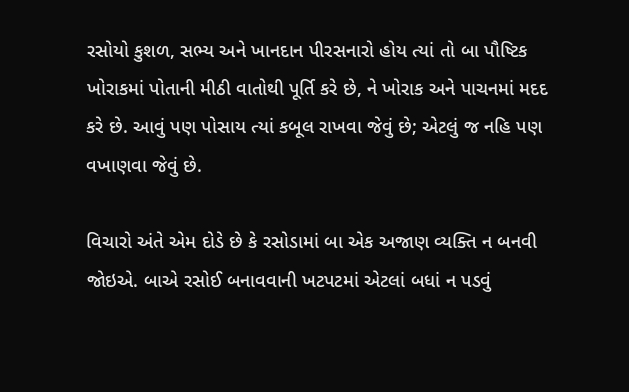રસોયો કુશળ, સભ્ય અને ખાનદાન પીરસનારો હોય ત્યાં તો બા પૌષ્ટિક ખોરાકમાં પોતાની મીઠી વાતોથી પૂર્તિ કરે છે, ને ખોરાક અને પાચનમાં મદદ કરે છે. આવું પણ પોસાય ત્યાં કબૂલ રાખવા જેવું છે; એટલું જ નહિ પણ વખાણવા જેવું છે.

વિચારો અંતે એમ દોડે છે કે રસોડામાં બા એક અજાણ વ્યક્તિ ન બનવી જોઇએ. બાએ રસોઈ બનાવવાની ખટપટમાં એટલાં બધાં ન પડવું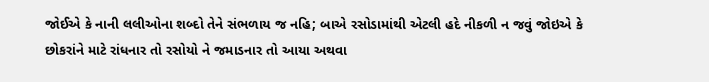જોઈએ કે નાની લલીઓના શબ્દો તેને સંભળાય જ નહિ; બાએ રસોડામાંથી એટલી હદે નીકળી ન જવું જોઇએ કે છોકરાંને માટે રાંધનાર તો રસોયો ને જમાડનાર તો આયા અથવા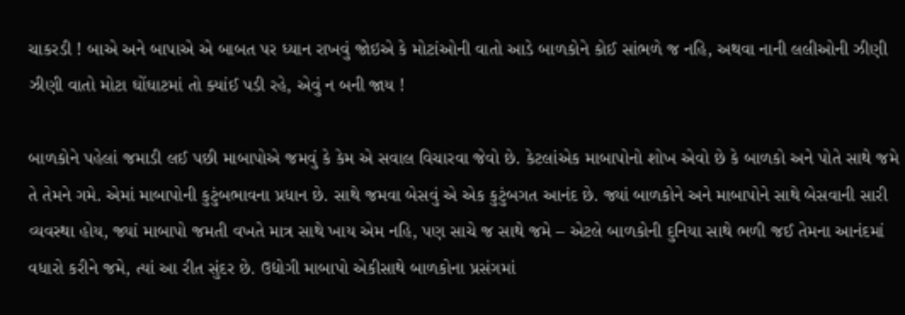ચાકરડી ! બાએ અને બાપાએ એ બાબત પર ધ્યાન રાખવું જોઇએ કે મોટાંઓની વાતો આડે બાળકોને કોઈ સાંભળે જ નહિ, અથવા નાની લલીઓની ઝીણી ઝીણી વાતો મોટા ઘોંઘાટમાં તો ક્યાંઈ પડી રહે, એવું ન બની જાય !

બાળકોને પહેલાં જમાડી લઈ પછી માબાપોએ જમવું કે કેમ એ સવાલ વિચારવા જેવો છે. કેટલાંએક માબાપોનો શોખ એવો છે કે બાળકો અને પોતે સાથે જમે તે તેમને ગમે. એમાં માબાપોની કુટુંબભાવના પ્રધાન છે. સાથે જમવા બેસવું એ એક કુટુંબગત આનંદ છે. જ્યાં બાળકોને અને માબાપોને સાથે બેસવાની સારી વ્યવસ્થા હોય, જ્યાં માબાપો જમતી વખતે માત્ર સાથે ખાય એમ નહિ, પણ સાચે જ સાથે જમે – એટલે બાળકોની દુનિયા સાથે ભળી જઈ તેમના આનંદમાં વધારો કરીને જમે, ત્યાં આ રીત સુંદર છે. ઉદ્યોગી માબાપો એકીસાથે બાળકોના પ્રસંગમાં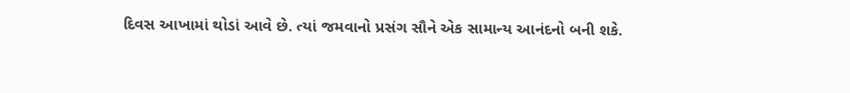દિવસ આખામાં થોડાં આવે છે. ત્યાં જમવાનો પ્રસંગ સૌને એક સામાન્ય આનંદનો બની શકે.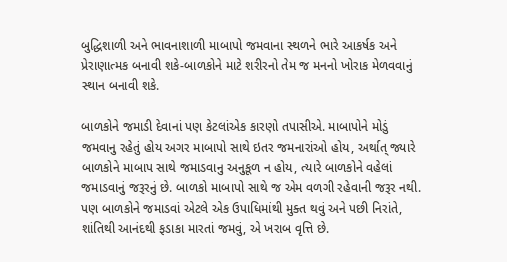બુદ્ધિશાળી અને ભાવનાશાળી માબાપો જમવાના સ્થળને ભારે આકર્ષક અને પ્રેરાણાત્મક બનાવી શકે-બાળકોને માટે શરીરનો તેમ જ મનનો ખોરાક મેળવવાનું સ્થાન બનાવી શકે.

બાળકોને જમાડી દેવાનાં પણ કેટલાંએક કારણો તપાસીએ. માબાપોને મોડું જમવાનુ રહેતું હોય અગર માબાપો સાથે ઇતર જમનારાંઓ હોય, અર્થાત્‌ જ્યારે બાળકોને માબાપ સાથે જમાડવાનુ અનુકૂળ ન હોય, ત્યારે બાળકોને વહેલાં જમાડવાનું જરૂરનું છે. બાળકો માબાપો સાથે જ એમ વળગી રહેવાની જરૂર નથી. પણ બાળકોને જમાડવાં એટલે એક ઉપાધિમાંથી મુક્ત થવું અને પછી નિરાંતે, શાંતિથી આનંદથી ફડાકા મારતાં જમવું, એ ખરાબ વૃત્તિ છે.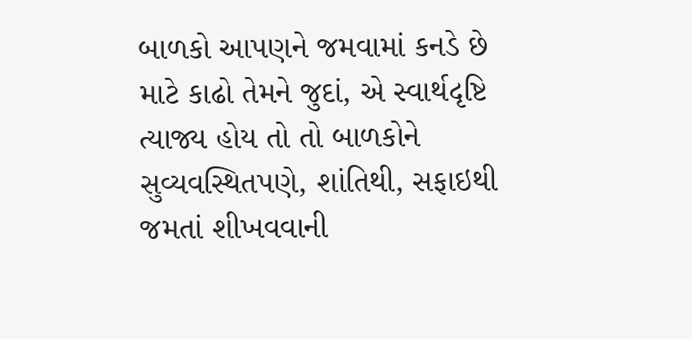બાળકો આપણને જમવામાં કનડે છે માટે કાઢો તેમને જુદાં, એ સ્વાર્થદૃષ્ટિ ત્યાજ્ય હોય તો તો બાળકોને સુવ્યવસ્થિતપણે, શાંતિથી, સફાઇથી જમતાં શીખવવાની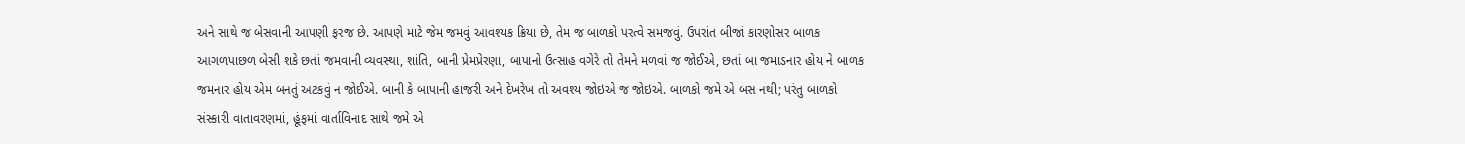અને સાથે જ બેસવાની આપણી ફરજ છે. આપણે માટે જેમ જમવું આવશ્યક ક્રિયા છે, તેમ જ બાળકો પરત્વે સમજવું. ઉપરાંત બીજાં કારણોસર બાળક આગળપાછળ બેસી શકે છતાં જમવાની વ્યવસ્થા, શાંતિ, બાની પ્રેમપ્રેરણા, બાપાનો ઉત્સાહ વગેરે તો તેમને મળવાં જ જોઈએ, છતાં બા જમાડનાર હોય ને બાળક જમનાર હોય એમ બનતું અટકવું ન જોઈએ. બાની કે બાપાની હાજરી અને દેખરેખ તો અવશ્ય જોઇએ જ જોઇએ. બાળકો જમે એ બસ નથી; પરંતુ બાળકો સંસ્કારી વાતાવરણમાં, હૂંફમાં વાર્તાવિનાદ સાથે જમે એ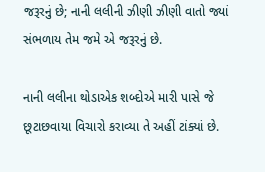જરૂરનું છે; નાની લલીની ઝીણી ઝીણી વાતો જ્યાં સંભળાય તેમ જમે એ જરૂરનું છે.

નાની લલીના થોડાએક શબ્દોએ મારી પાસે જે છૂટાછવાયા વિચારો કરાવ્યા તે અહીં ટાંક્યાં છે.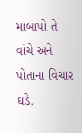માબાપો તે વાંચે અને પોતાના વિચાર ઘડે.